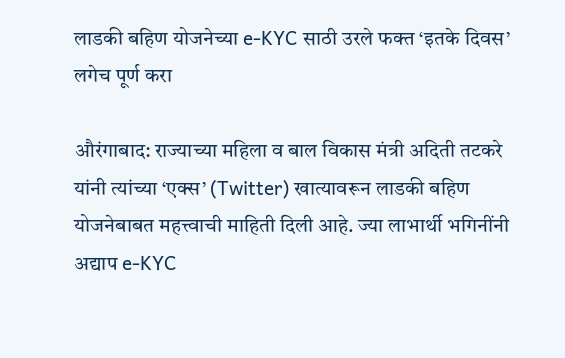लाडकी बहिण योजनेच्या e-KYC साठी उरले फक्त ‘इतके दिवस’ लगेच पूर्ण करा

औरंगाबाद: राज्याच्या महिला व बाल विकास मंत्री अदिती तटकरे यांनी त्यांच्या ‘एक्स’ (Twitter) खात्यावरून लाडकी बहिण योजनेबाबत महत्त्वाची माहिती दिली आहे. ज्या लाभार्थी भगिनींनी अद्याप e-KYC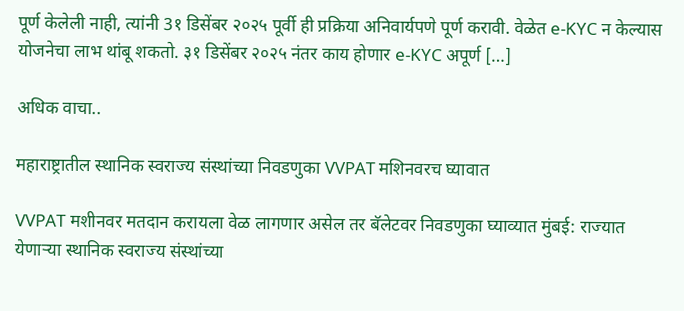पूर्ण केलेली नाही, त्यांनी 3१ डिसेंबर २०२५ पूर्वी ही प्रक्रिया अनिवार्यपणे पूर्ण करावी. वेळेत e-KYC न केल्यास योजनेचा लाभ थांबू शकतो. ३१ डिसेंबर २०२५ नंतर काय होणार e-KYC अपूर्ण […]

अधिक वाचा..

महाराष्ट्रातील स्थानिक स्वराज्य संस्थांच्या निवडणुका VVPAT मशिनवरच घ्यावात

VVPAT मशीनवर मतदान करायला वेळ लागणार असेल तर बॅलेटवर निवडणुका घ्याव्यात मुंबई: राज्यात येणाऱ्या स्थानिक स्वराज्य संस्थांच्या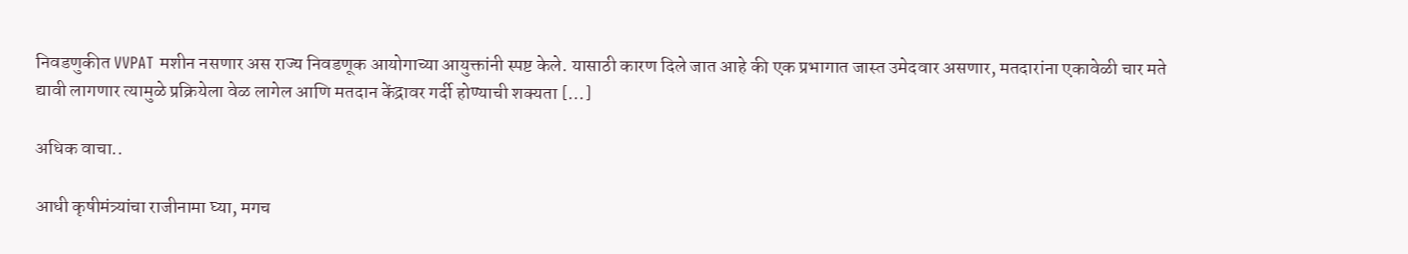निवडणुकीत VVPAT मशीन नसणार अस राज्य निवडणूक आयोगाच्या आयुक्तांनी स्पष्ट केले. यासाठी कारण दिले जात आहे की एक प्रभागात जास्त उमेदवार असणार, मतदारांना एकावेळी चार मते द्यावी लागणार त्यामुळे प्रक्रियेला वेळ लागेल आणि मतदान केंद्रावर गर्दी होण्याची शक्यता […]

अधिक वाचा..

आधी कृषीमंत्र्यांचा राजीनामा घ्या, मगच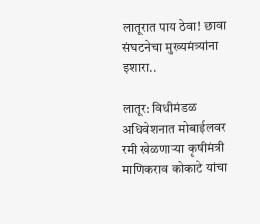लातूरात पाय ठेवा! छावा संघटनेचा मुख्यमंत्र्यांना इशारा..

लातूर: विधीमंडळ अधिवेशनात मोबाईलवर रमी खेळणाऱ्या कृषीमंत्री माणिकराव कोकाटे यांचा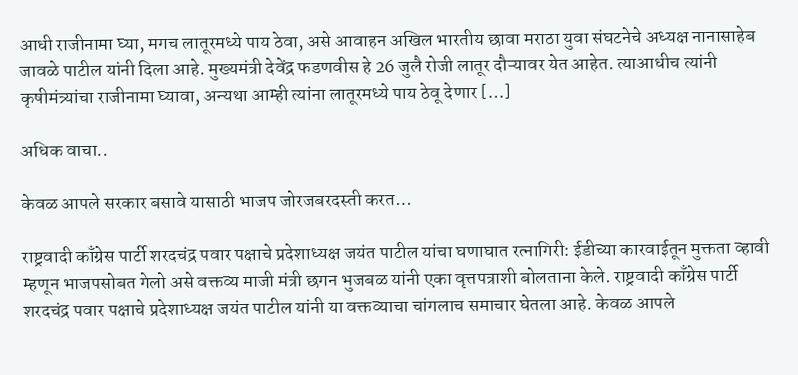आधी राजीनामा घ्या, मगच लातूरमध्ये पाय ठेवा, असे आवाहन अखिल भारतीय छावा मराठा युवा संघटनेचे अध्यक्ष नानासाहेब जावळे पाटील यांनी दिला आहे. मुख्यमंत्री देवेंद्र फडणवीस हे 26 जुलै रोजी लातूर दौऱ्यावर येत आहेत. त्याआधीच त्यांनी कृषीमंत्र्यांचा राजीनामा घ्यावा, अन्यथा आम्ही त्यांना लातूरमध्ये पाय ठेवू देणार […]

अधिक वाचा..

केवळ आपले सरकार बसावे यासाठी भाजप जोरजबरदस्ती करत…

राष्ट्रवादी काँग्रेस पार्टी शरदचंद्र पवार पक्षाचे प्रदेशाध्यक्ष जयंत पाटील यांचा घणाघात रत्नागिरी: ईडीच्या कारवाईतून मुक्तता व्हावी म्हणून भाजपसोबत गेलो असे वक्तव्य माजी मंत्री छगन भुजबळ यांनी एका वृत्तपत्राशी बोलताना केले. राष्ट्रवादी काँग्रेस पार्टी शरदचंद्र पवार पक्षाचे प्रदेशाध्यक्ष जयंत पाटील यांनी या वक्तव्याचा चांगलाच समाचार घेतला आहे. केवळ आपले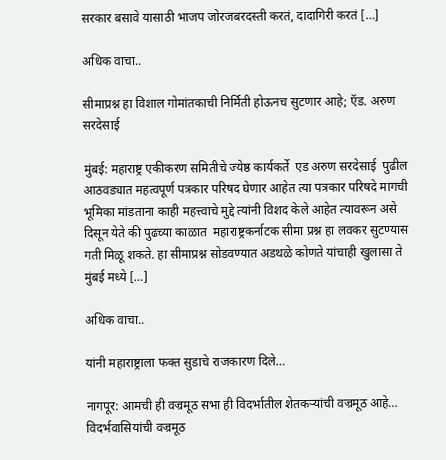सरकार बसावे यासाठी भाजप जोरजबरदस्ती करतं, दादागिरी करतं […]

अधिक वाचा..

सीमाप्रश्न हा विशाल गोमांतकाची निर्मिती होऊनच सुटणार आहे; ऍड. अरुण सरदेसाई

मुंबई: महाराष्ट्र एकीकरण समितीचे ज्येष्ठ कार्यकर्ते  एड अरुण सरदेसाई  पुढील आठवड्यात महत्वपूर्ण पत्रकार परिषद घेणार आहेत त्या पत्रकार परिषदे मागची भूमिका मांडताना काही महत्त्वाचे मुद्दे त्यांनी विशद केले आहेत त्यावरून असे दिसून येते की पुढच्या काळात  महाराष्ट्रकर्नाटक सीमा प्रश्न हा लवकर सुटण्यास गती मिळू शकते. हा सीमाप्रश्न सोडवण्यात अडथळे कोणते यांचाही खुलासा ते मुंबई मध्ये […]

अधिक वाचा..

यांनी महाराष्ट्राला फक्त सुडाचे राजकारण दिले…

नागपूर: आमची ही वज्रमूठ सभा ही विदर्भातील शेतकऱ्यांची वज्रमूठ आहे… विदर्भवासियांची वज्रमूठ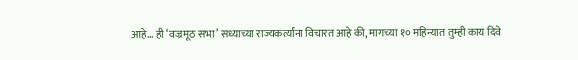आहे… ही ‘वज्रमूठ सभा’ सध्याच्या राज्यकर्त्यांना विचारत आहे की, मागच्या १० महिन्यात तुम्ही काय दिवे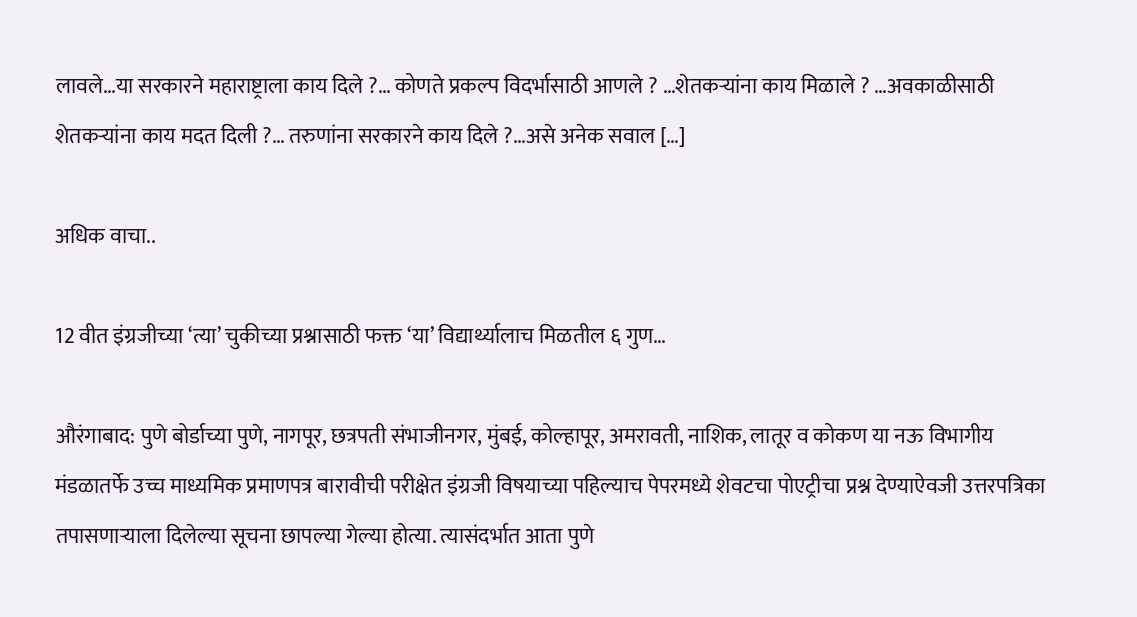लावले…या सरकारने महाराष्ट्राला काय दिले ?… कोणते प्रकल्प विदर्भासाठी आणले ? …शेतकऱ्यांना काय मिळाले ? …अवकाळीसाठी शेतकऱ्यांना काय मदत दिली ?… तरुणांना सरकारने काय दिले ?…असे अनेक सवाल […]

अधिक वाचा..

12 वीत इंग्रजीच्या ‘त्या’ चुकीच्या प्रश्नासाठी फक्त ‘या’ विद्यार्थ्यालाच मिळतील ६ गुण…

औरंगाबाद: पुणे बोर्डाच्या पुणे, नागपूर, छत्रपती संभाजीनगर, मुंबई, कोल्हापूर, अमरावती, नाशिक, लातूर व कोकण या नऊ विभागीय मंडळातर्फे उच्च माध्यमिक प्रमाणपत्र बारावीची परीक्षेत इंग्रजी विषयाच्या पहिल्याच पेपरमध्ये शेवटचा पोएट्रीचा प्रश्न देण्याऐवजी उत्तरपत्रिका तपासणाऱ्याला दिलेल्या सूचना छापल्या गेल्या होत्या. त्यासंदर्भात आता पुणे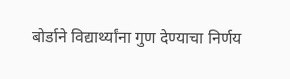बोर्डाने विद्यार्थ्यांना गुण देण्याचा निर्णय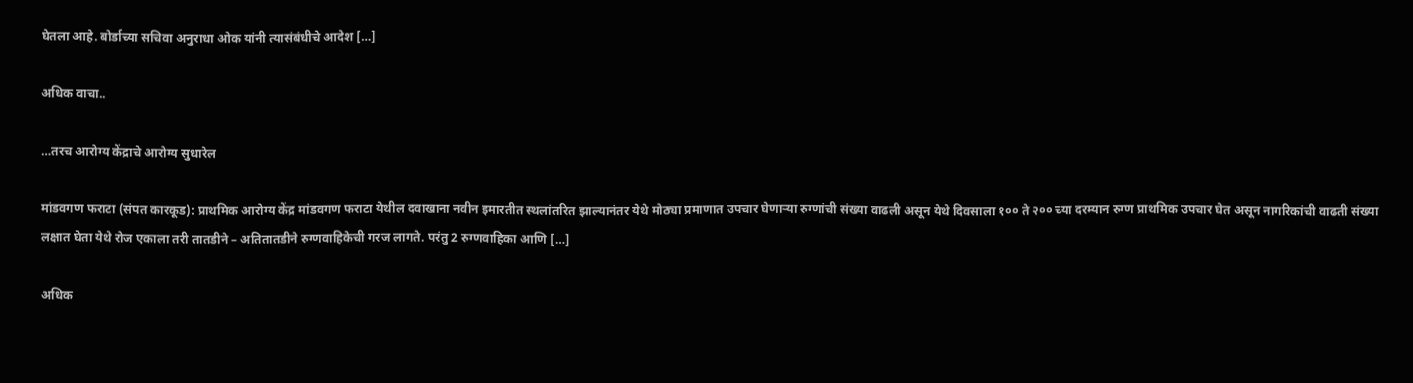घेतला आहे. बोर्डाच्या सचिवा अनुराधा ओक यांनी त्यासंबंधीचे आदेश […]

अधिक वाचा..

…तरच आरोग्य केंद्राचे आरोग्य सुधारेल

मांडवगण फराटा (संपत कारकूड): प्राथमिक आरोग्य केंद्र मांडवगण फराटा येथील दवाखाना नवीन इमारतीत स्थलांतरित झाल्यानंतर येथे मोठ्या प्रमाणात उपचार घेणाऱ्या रुग्णांची संख्या वाढली असून येथे दिवसाला १०० ते २०० च्या दरम्यान रुग्ण प्राथमिक उपचार घेत असून नागरिकांची वाढती संख्या लक्षात घेता येथे रोज एकाला तरी तातडीने – अतितातडीने रुग्णवाहिकेची गरज लागते. परंतु 2 रुग्णवाहिका आणि […]

अधिक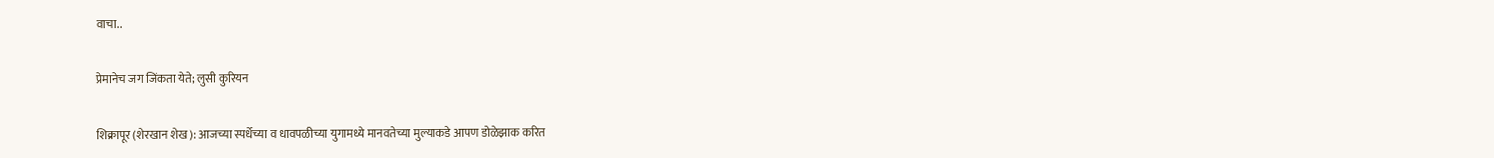वाचा..

प्रेमानेच जग जिंकता येते; लुसी कुरियन

शिक्रापूर (शेरखान शेख): आजच्या स्पर्धेच्या व धावपळीच्या युगामध्ये मानवतेच्या मुल्याकडे आपण डोळेझाक करित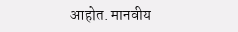आहोत. मानवीय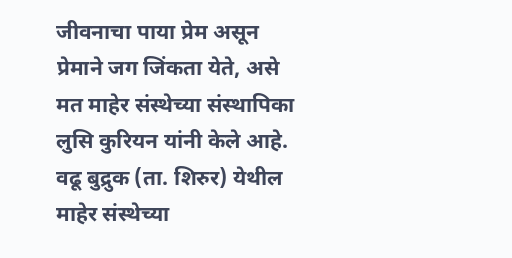जीवनाचा पाया प्रेम असून प्रेमाने जग जिंकता येते, असे मत माहेर संस्थेच्या संस्थापिका लुसि कुरियन यांनी केले आहे. वढू बुद्रुक (ता. शिरुर) येथील माहेर संस्थेच्या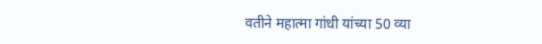वतीने महात्मा गांधी यांच्या 50 व्या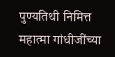पुण्यतिथी निमित्त महात्मा गांधीजींच्या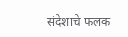संदेशाचे फलक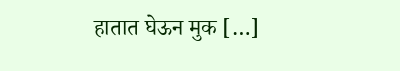हातात घेऊन मुक […]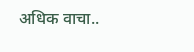अधिक वाचा..